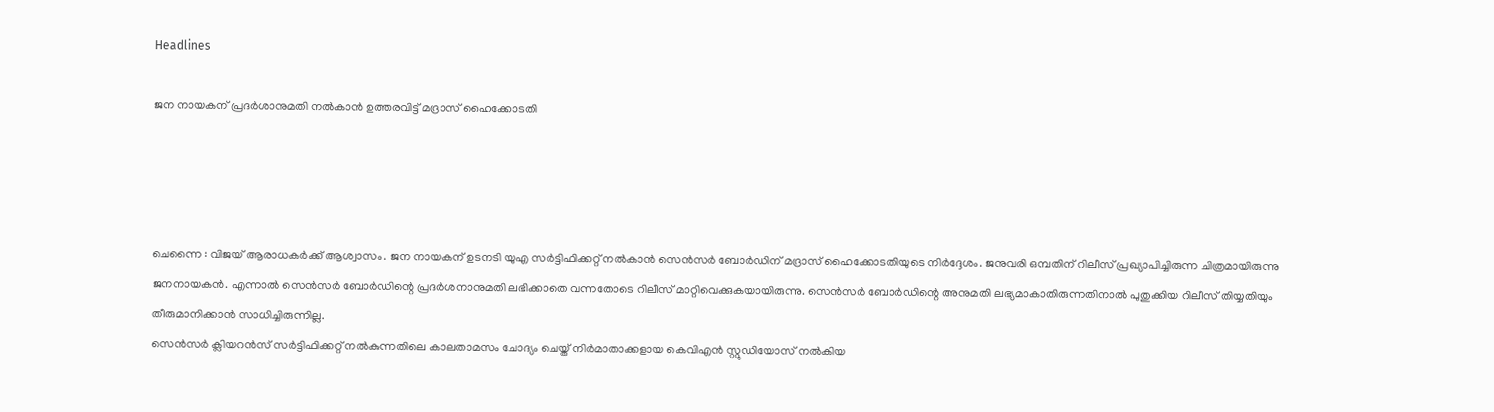Headlines

ജന നായകന് പ്രദര്‍ശാനുമതി നല്‍കാന്‍ ഉത്തരവിട്ട് മദ്രാസ് ഹൈക്കോടതി




ചെന്നൈ : വിജയ് ആരാധകര്‍ക്ക് ആശ്വാസം. ജന നായകന് ഉടനടി യുഎ സര്‍ട്ടിഫിക്കറ്റ് നല്‍കാന്‍ സെന്‍സര്‍ ബോര്‍ഡിന് മദ്രാസ് ഹൈക്കോടതിയുടെ നിര്‍ദ്ദേശം. ജനുവരി ഒമ്പതിന് റിലീസ് പ്രഖ്യാപിച്ചിരുന്ന ചിത്രമായിരുന്നു ജനനായകന്‍. എന്നാല്‍ സെന്‍സര്‍ ബോര്‍ഡിന്റെ പ്രദര്‍ശനാനുമതി ലഭിക്കാതെ വന്നതോടെ റിലീസ് മാറ്റിവെക്കുകയായിരുന്നു. സെന്‍സര്‍ ബോര്‍ഡിന്റെ അനുമതി ലഭ്യമാകാതിരുന്നതിനാല്‍ പുതുക്കിയ റിലീസ് തിയ്യതിയും തീരുമാനിക്കാന്‍ സാധിച്ചിരുന്നില്ല.
സെന്‍സര്‍ ക്ലിയറന്‍സ് സര്‍ട്ടിഫിക്കറ്റ് നല്‍കുന്നതിലെ കാലതാമസം ചോദ്യം ചെയ്ത് നിര്‍മാതാക്കളായ കെവിഎന്‍ സ്റ്റുഡിയോസ് നല്‍കിയ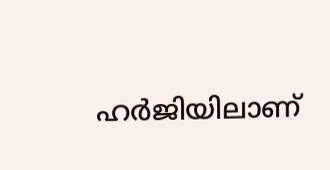ഹര്‍ജിയിലാണ്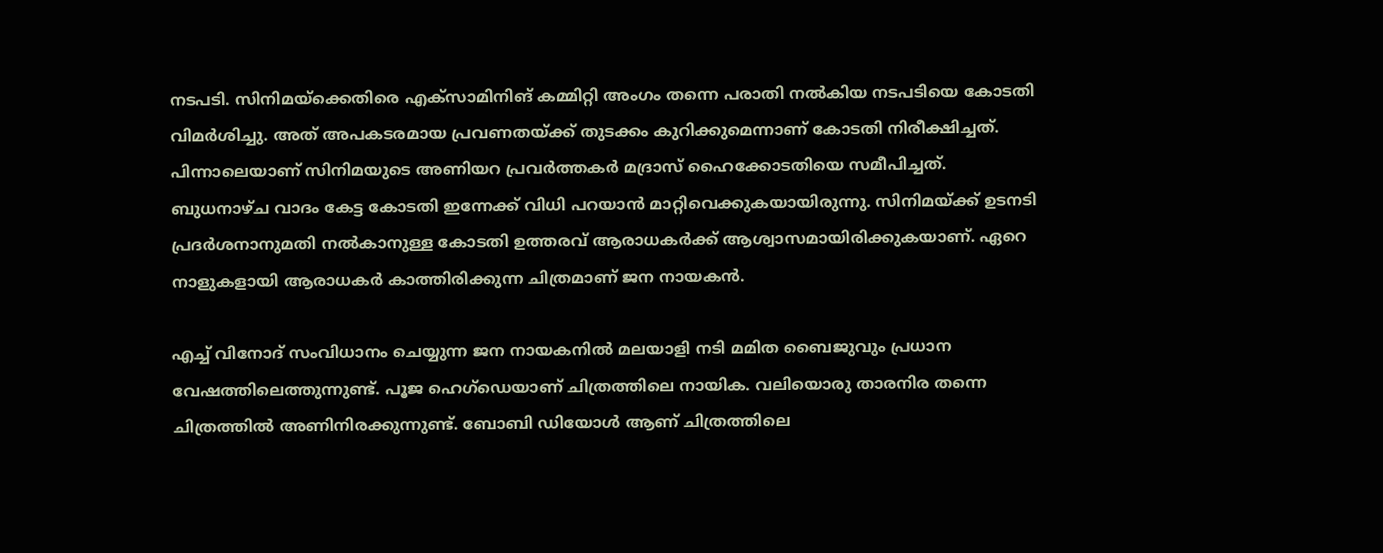നടപടി. സിനിമയ്‌ക്കെതിരെ എക്‌സാമിനിങ് കമ്മിറ്റി അംഗം തന്നെ പരാതി നല്‍കിയ നടപടിയെ കോടതി വിമര്‍ശിച്ചു. അത് അപകടരമായ പ്രവണതയ്ക്ക് തുടക്കം കുറിക്കുമെന്നാണ് കോടതി നിരീക്ഷിച്ചത്.
പിന്നാലെയാണ് സിനിമയുടെ അണിയറ പ്രവര്‍ത്തകര്‍ മദ്രാസ് ഹൈക്കോടതിയെ സമീപിച്ചത്. ബുധനാഴ്ച വാദം കേട്ട കോടതി ഇന്നേക്ക് വിധി പറയാന്‍ മാറ്റിവെക്കുകയായിരുന്നു. സിനിമയ്ക്ക് ഉടനടി പ്രദര്‍ശനാനുമതി നല്‍കാനുള്ള കോടതി ഉത്തരവ് ആരാധകര്‍ക്ക് ആശ്വാസമായിരിക്കുകയാണ്. ഏറെ നാളുകളായി ആരാധകര്‍ കാത്തിരിക്കുന്ന ചിത്രമാണ് ജന നായകന്‍.

എച്ച് വിനോദ് സംവിധാനം ചെയ്യുന്ന ജന നായകനില്‍ മലയാളി നടി മമിത ബൈജുവും പ്രധാന വേഷത്തിലെത്തുന്നുണ്ട്. പൂജ ഹെഗ്‌ഡെയാണ് ചിത്രത്തിലെ നായിക. വലിയൊരു താരനിര തന്നെ ചിത്രത്തില്‍ അണിനിരക്കുന്നുണ്ട്. ബോബി ഡിയോള്‍ ആണ് ചിത്രത്തിലെ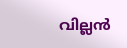വില്ലന്‍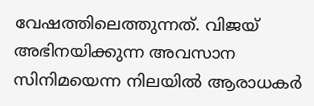വേഷത്തിലെത്തുന്നത്. വിജയ് അഭിനയിക്കുന്ന അവസാന സിനിമയെന്ന നിലയില്‍ ആരാധകര്‍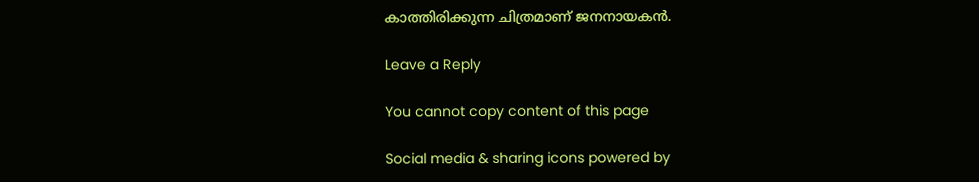കാത്തിരിക്കുന്ന ചിത്രമാണ് ജനനായകന്‍.

Leave a Reply

You cannot copy content of this page

Social media & sharing icons powered by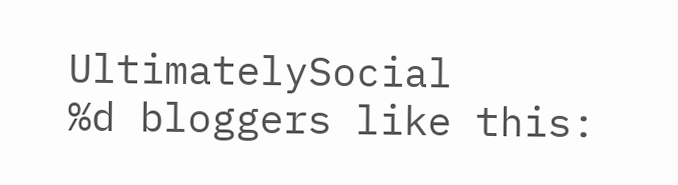UltimatelySocial
%d bloggers like this: